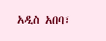አዲስ አበባ፣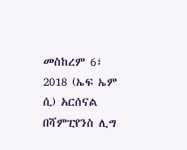መስከረም 6፣ 2018 (ኤፍ ኤም ሲ) አርሰናል በሻምፒየንስ ሊግ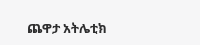ጨዋታ አትሌቲክ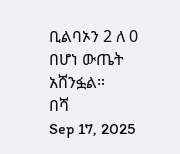ቢልባኦን 2 ለ 0 በሆነ ውጤት አሸንፏል።
በሻ
Sep 17, 2025